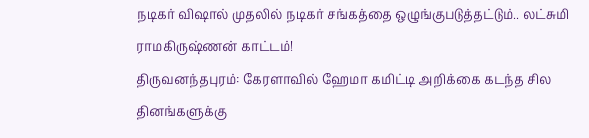நடிகர் விஷால் முதலில் நடிகர் சங்கத்தை ஒழுங்குபடுத்தட்டும்.. லட்சுமி ராமகிருஷ்ணன் காட்டம்!
திருவனந்தபுரம்: கேரளாவில் ஹேமா கமிட்டி அறிக்கை கடந்த சில தினங்களுக்கு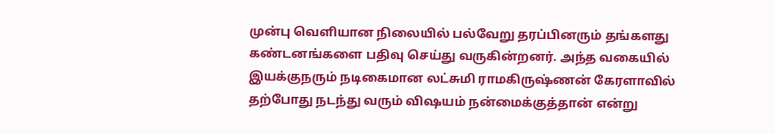முன்பு வெளியான நிலையில் பல்வேறு தரப்பினரும் தங்களது கண்டனங்களை பதிவு செய்து வருகின்றனர். அந்த வகையில் இயக்குநரும் நடிகைமான லட்சுமி ராமகிருஷ்ணன் கேரளாவில் தற்போது நடந்து வரும் விஷயம் நன்மைக்குத்தான் என்று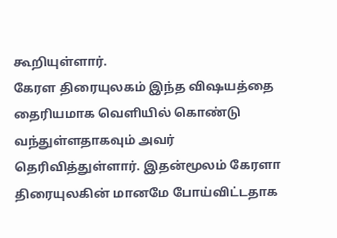கூறியுள்ளார்.
கேரள திரையுலகம் இந்த விஷயத்தை தைரியமாக வெளியில் கொண்டு வந்துள்ளதாகவும் அவர் தெரிவித்துள்ளார். இதன்மூலம் கேரளா திரையுலகின் மானமே போய்விட்டதாக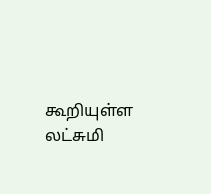கூறியுள்ள லட்சுமி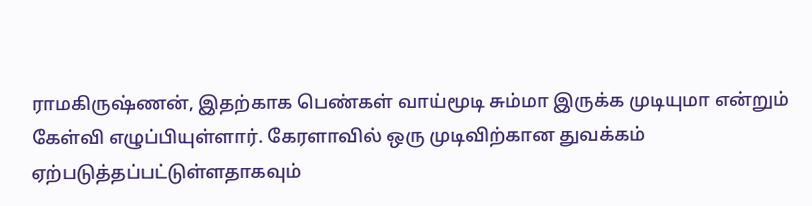ராமகிருஷ்ணன், இதற்காக பெண்கள் வாய்மூடி சும்மா இருக்க முடியுமா என்றும் கேள்வி எழுப்பியுள்ளார். கேரளாவில் ஒரு முடிவிற்கான துவக்கம் ஏற்படுத்தப்பட்டுள்ளதாகவும்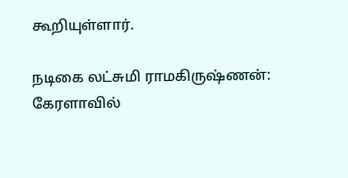கூறியுள்ளார்.

நடிகை லட்சுமி ராமகிருஷ்ணன்: கேரளாவில்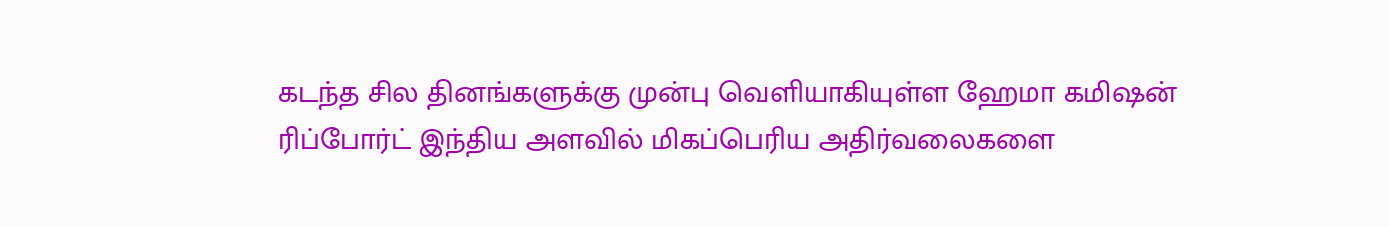கடந்த சில தினங்களுக்கு முன்பு வெளியாகியுள்ள ஹேமா கமிஷன் ரிப்போர்ட் இந்திய அளவில் மிகப்பெரிய அதிர்வலைகளை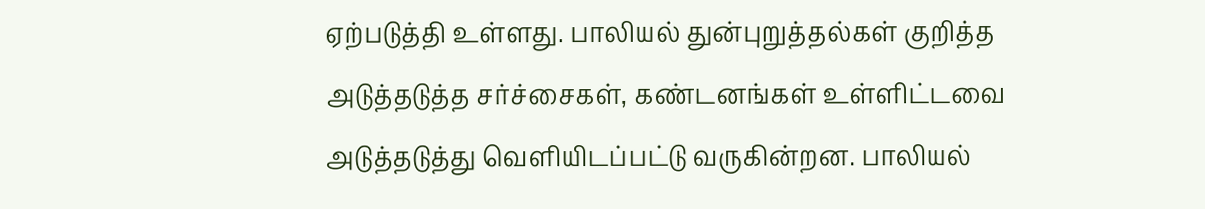ஏற்படுத்தி உள்ளது. பாலியல் துன்புறுத்தல்கள் குறித்த அடுத்தடுத்த சர்ச்சைகள், கண்டனங்கள் உள்ளிட்டவை அடுத்தடுத்து வெளியிடப்பட்டு வருகின்றன. பாலியல்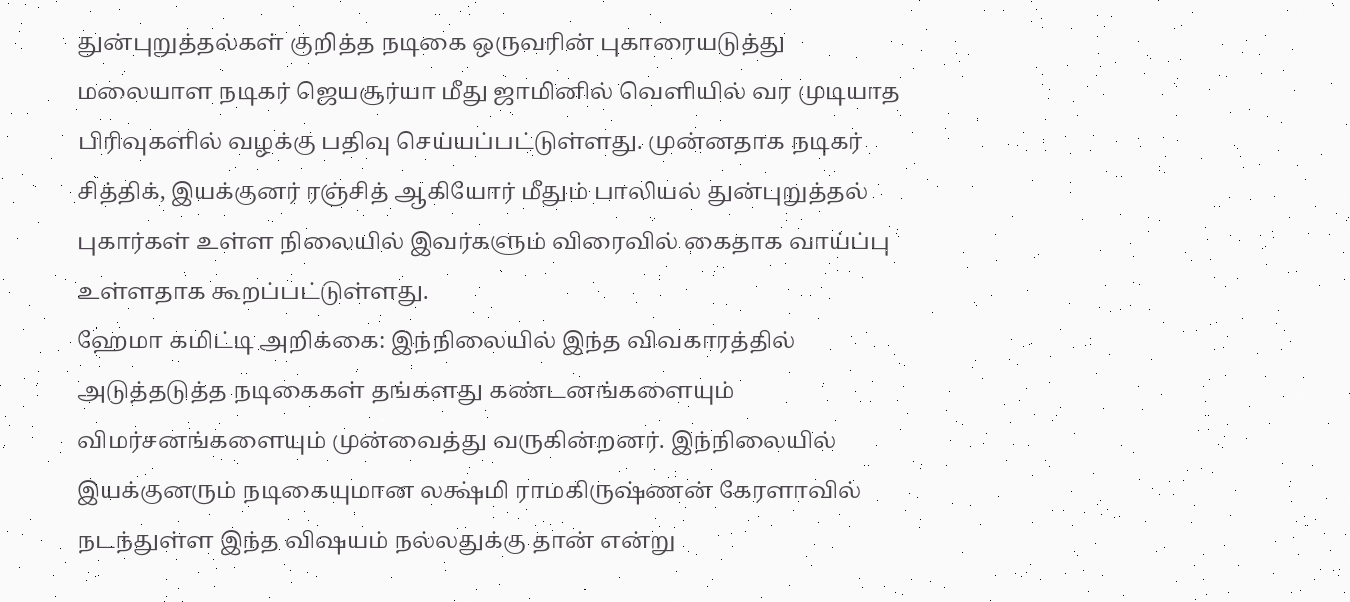துன்புறுத்தல்கள் குறித்த நடிகை ஒருவரின் புகாரையடுத்து மலையாள நடிகர் ஜெயசூர்யா மீது ஜாமினில் வெளியில் வர முடியாத பிரிவுகளில் வழக்கு பதிவு செய்யப்பட்டுள்ளது. முன்னதாக நடிகர் சித்திக், இயக்குனர் ரஞ்சித் ஆகியோர் மீதும் பாலியல் துன்புறுத்தல் புகார்கள் உள்ள நிலையில் இவர்களும் விரைவில் கைதாக வாய்ப்பு உள்ளதாக கூறப்பட்டுள்ளது.
ஹேமா கமிட்டி அறிக்கை: இந்நிலையில் இந்த விவகாரத்தில் அடுத்தடுத்த நடிகைகள் தங்களது கண்டனங்களையும் விமர்சனங்களையும் முன்வைத்து வருகின்றனர். இந்நிலையில் இயக்குனரும் நடிகையுமான லக்ஷ்மி ராமகிருஷ்ணன் கேரளாவில் நடந்துள்ள இந்த விஷயம் நல்லதுக்கு தான் என்று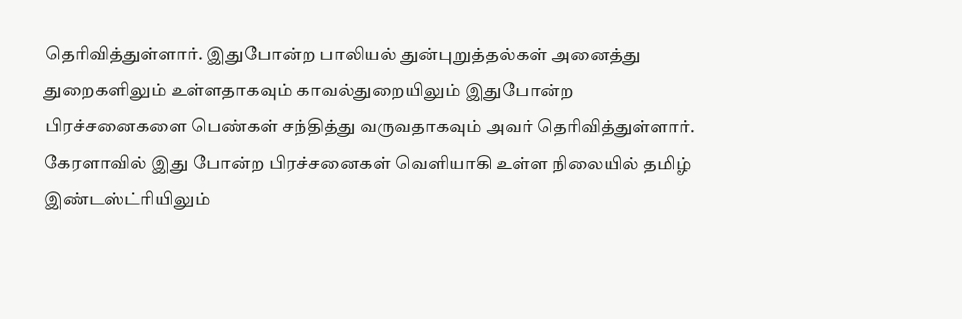தெரிவித்துள்ளார். இதுபோன்ற பாலியல் துன்புறுத்தல்கள் அனைத்து துறைகளிலும் உள்ளதாகவும் காவல்துறையிலும் இதுபோன்ற பிரச்சனைகளை பெண்கள் சந்தித்து வருவதாகவும் அவர் தெரிவித்துள்ளார். கேரளாவில் இது போன்ற பிரச்சனைகள் வெளியாகி உள்ள நிலையில் தமிழ் இண்டஸ்ட்ரியிலும்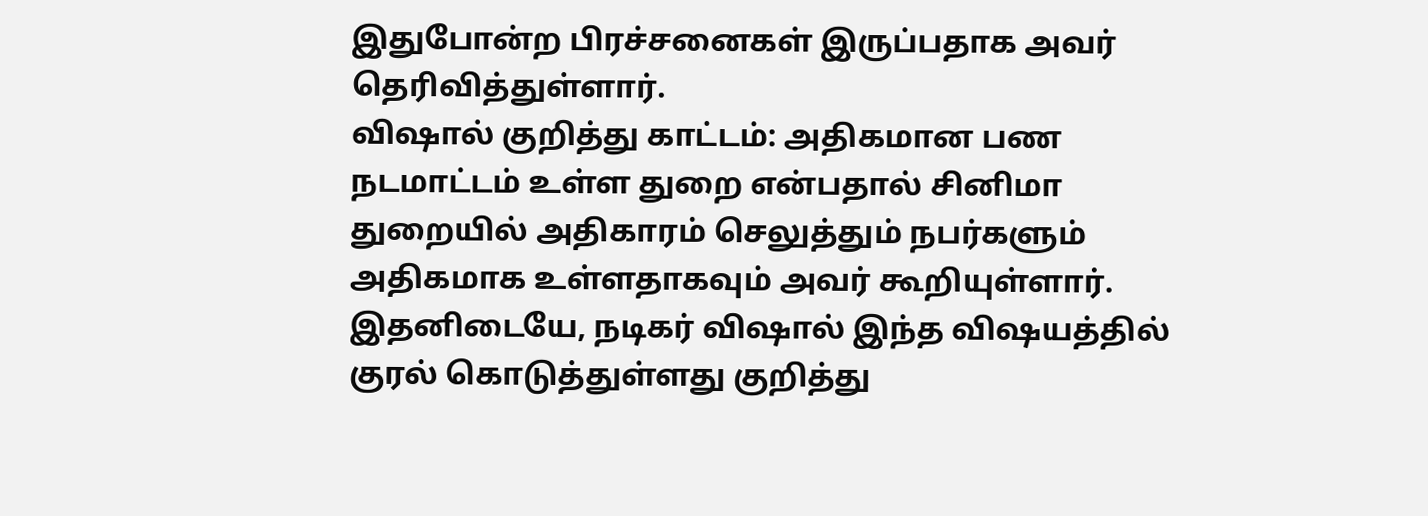இதுபோன்ற பிரச்சனைகள் இருப்பதாக அவர் தெரிவித்துள்ளார்.
விஷால் குறித்து காட்டம்: அதிகமான பண நடமாட்டம் உள்ள துறை என்பதால் சினிமா துறையில் அதிகாரம் செலுத்தும் நபர்களும் அதிகமாக உள்ளதாகவும் அவர் கூறியுள்ளார். இதனிடையே, நடிகர் விஷால் இந்த விஷயத்தில் குரல் கொடுத்துள்ளது குறித்து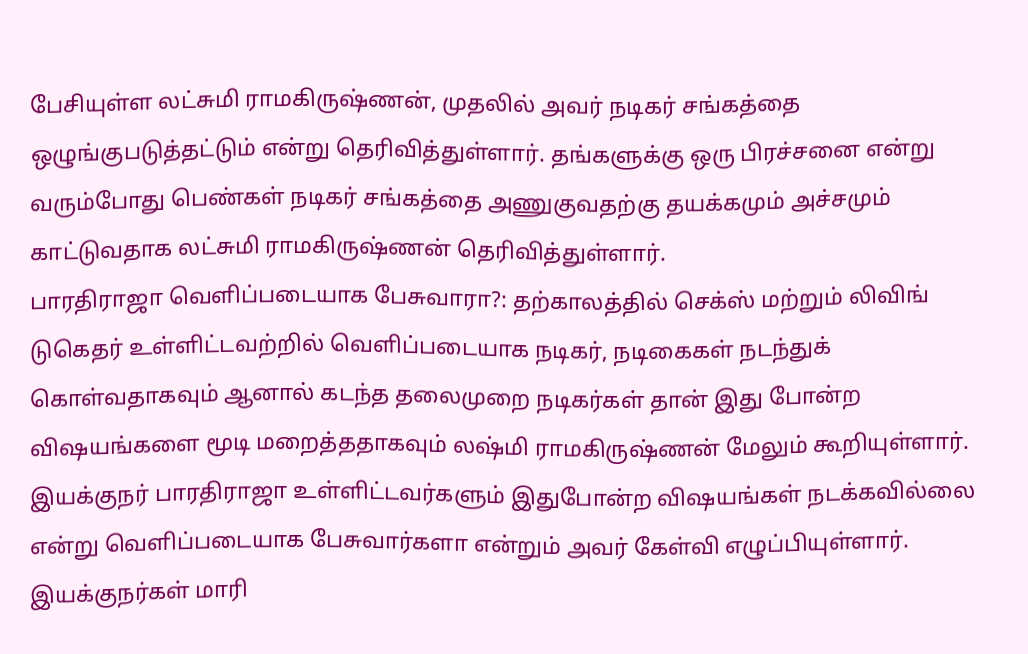பேசியுள்ள லட்சுமி ராமகிருஷ்ணன், முதலில் அவர் நடிகர் சங்கத்தை ஒழுங்குபடுத்தட்டும் என்று தெரிவித்துள்ளார். தங்களுக்கு ஒரு பிரச்சனை என்று வரும்போது பெண்கள் நடிகர் சங்கத்தை அணுகுவதற்கு தயக்கமும் அச்சமும் காட்டுவதாக லட்சுமி ராமகிருஷ்ணன் தெரிவித்துள்ளார்.
பாரதிராஜா வெளிப்படையாக பேசுவாரா?: தற்காலத்தில் செக்ஸ் மற்றும் லிவிங் டுகெதர் உள்ளிட்டவற்றில் வெளிப்படையாக நடிகர், நடிகைகள் நடந்துக் கொள்வதாகவும் ஆனால் கடந்த தலைமுறை நடிகர்கள் தான் இது போன்ற விஷயங்களை மூடி மறைத்ததாகவும் லஷ்மி ராமகிருஷ்ணன் மேலும் கூறியுள்ளார். இயக்குநர் பாரதிராஜா உள்ளிட்டவர்களும் இதுபோன்ற விஷயங்கள் நடக்கவில்லை என்று வெளிப்படையாக பேசுவார்களா என்றும் அவர் கேள்வி எழுப்பியுள்ளார். இயக்குநர்கள் மாரி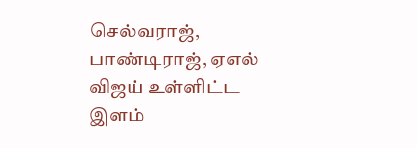செல்வராஜ், பாண்டிராஜ், ஏஎல் விஜய் உள்ளிட்ட இளம்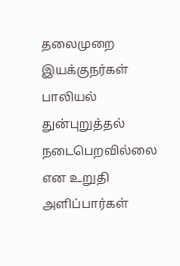தலைமுறை இயக்குநர்கள் பாலியல் துன்புறுத்தல் நடைபெறவில்லை என உறுதி அளிப்பார்கள்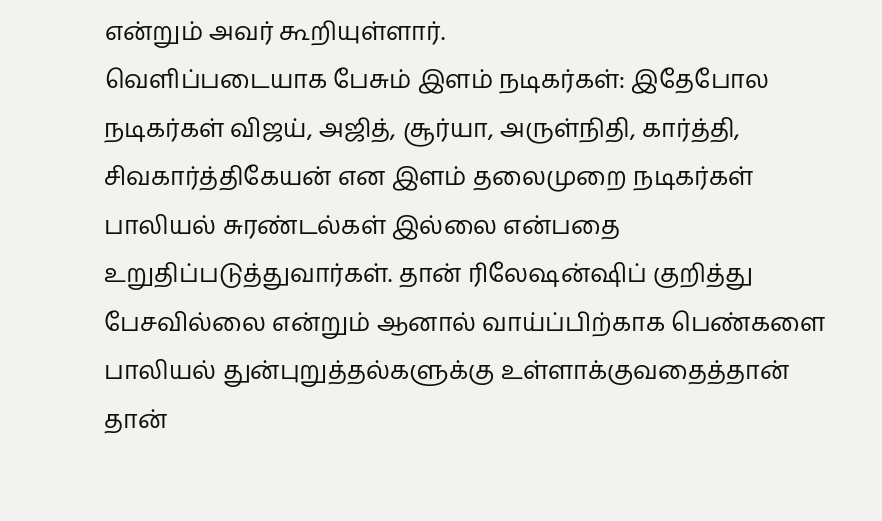என்றும் அவர் கூறியுள்ளார்.
வெளிப்படையாக பேசும் இளம் நடிகர்கள்: இதேபோல நடிகர்கள் விஜய், அஜித், சூர்யா, அருள்நிதி, கார்த்தி, சிவகார்த்திகேயன் என இளம் தலைமுறை நடிகர்கள் பாலியல் சுரண்டல்கள் இல்லை என்பதை உறுதிப்படுத்துவார்கள். தான் ரிலேஷன்ஷிப் குறித்து பேசவில்லை என்றும் ஆனால் வாய்ப்பிற்காக பெண்களை பாலியல் துன்புறுத்தல்களுக்கு உள்ளாக்குவதைத்தான் தான்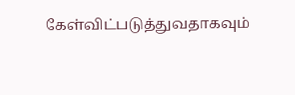கேள்விட்படுத்துவதாகவும்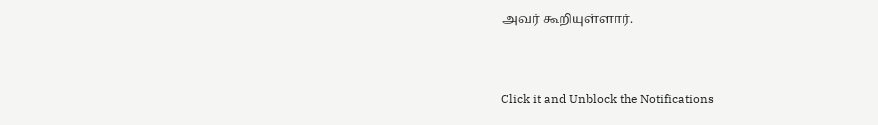அவர் கூறியுள்ளார்.


Click it and Unblock the Notifications